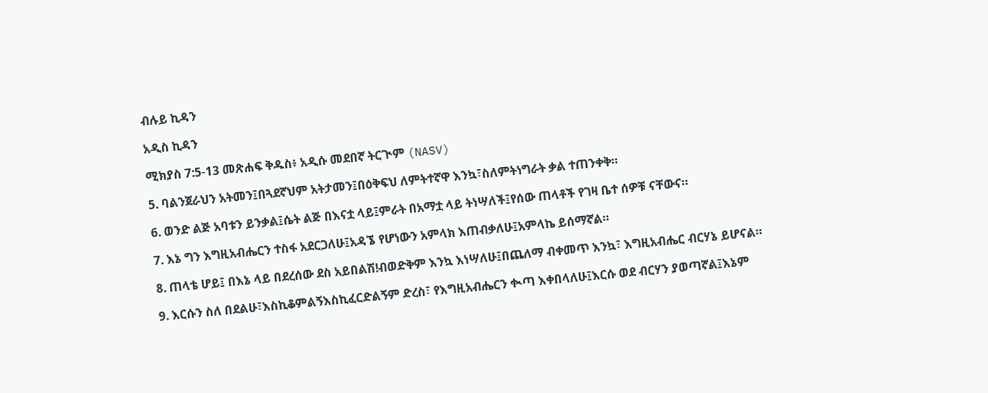ብሉይ ኪዳን

አዲስ ኪዳን

ሚክያስ 7:5-13 መጽሐፍ ቅዱስ፥ አዲሱ መደበኛ ትርጒም (NASV)

5. ባልንጀራህን አትመን፤በጓደኛህም አትታመን፤በዕቅፍህ ለምትተኛዋ እንኳ፣ስለምትነግራት ቃል ተጠንቀቅ።

6. ወንድ ልጅ አባቱን ይንቃል፤ሴት ልጅ በእናቷ ላይ፤ምራት በአማቷ ላይ ትነሣለች፤የሰው ጠላቶች የገዛ ቤተ ሰዎቹ ናቸውና።

7. እኔ ግን እግዚአብሔርን ተስፋ አደርጋለሁ፤አዳኜ የሆነውን አምላክ እጠብቃለሁ፤አምላኬ ይሰማኛል።

8. ጠላቴ ሆይ፤ በእኔ ላይ በደረሰው ደስ አይበልሽ!ብወድቅም እንኳ እነሣለሁ፤በጨለማ ብቀመጥ እንኳ፣ እግዚአብሔር ብርሃኔ ይሆናል።

9. እርሱን ስለ በደልሁ፣እስኪቆምልኝእስኪፈርድልኝም ድረስ፣ የእግዚአብሔርን ቊጣ እቀበላለሁ፤እርሱ ወደ ብርሃን ያወጣኛል፤እኔም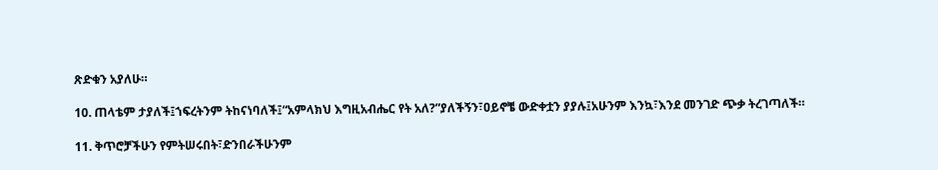ጽድቁን አያለሁ።

10. ጠላቴም ታያለች፤ኀፍረትንም ትከናነባለች፤“አምላክህ እግዚአብሔር የት አለ?”ያለችኝን፣ዐይኖቼ ውድቀቷን ያያሉ፤አሁንም እንኳ፣እንደ መንገድ ጭቃ ትረገጣለች።

11. ቅጥሮቻችሁን የምትሠሩበት፣ድንበራችሁንም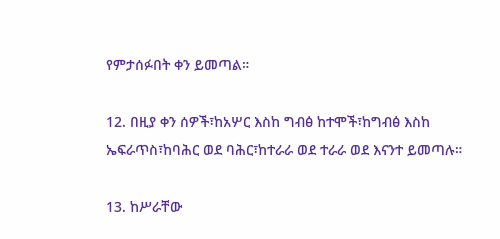የምታሰፉበት ቀን ይመጣል።

12. በዚያ ቀን ሰዎች፣ከአሦር እስከ ግብፅ ከተሞች፣ከግብፅ እስከ ኤፍራጥስ፣ከባሕር ወደ ባሕር፣ከተራራ ወደ ተራራ ወደ እናንተ ይመጣሉ።

13. ከሥራቸው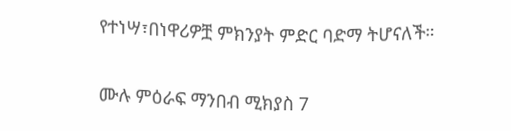የተነሣ፣በነዋሪዎቿ ምክንያት ምድር ባድማ ትሆናለች።

ሙሉ ምዕራፍ ማንበብ ሚክያስ 7